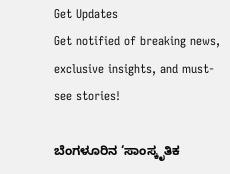Get Updates
Get notified of breaking news, exclusive insights, and must-see stories!

ಬೆಂಗಳೂರಿನ ‘ಸಾಂಸ್ಕೃತಿಕ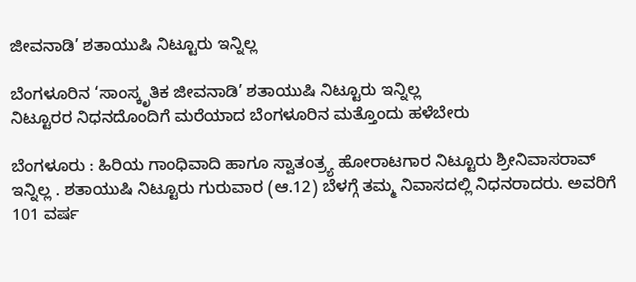ಜೀವನಾಡಿ’ ಶತಾಯುಷಿ ನಿಟ್ಟೂರು ಇನ್ನಿಲ್ಲ

ಬೆಂಗಳೂರಿನ ‘ಸಾಂಸ್ಕೃತಿಕ ಜೀವನಾಡಿ’ ಶತಾಯುಷಿ ನಿಟ್ಟೂರು ಇನ್ನಿಲ್ಲ
ನಿಟ್ಟೂರರ ನಿಧನದೊಂದಿಗೆ ಮರೆಯಾದ ಬೆಂಗಳೂರಿನ ಮತ್ತೊಂದು ಹಳೆಬೇರು

ಬೆಂಗಳೂರು : ಹಿರಿಯ ಗಾಂಧಿವಾದಿ ಹಾಗೂ ಸ್ವಾತಂತ್ರ್ಯ ಹೋರಾಟಗಾರ ನಿಟ್ಟೂರು ಶ್ರೀನಿವಾಸರಾವ್‌ ಇನ್ನಿಲ್ಲ . ಶತಾಯುಷಿ ನಿಟ್ಟೂರು ಗುರುವಾರ (ಆ.12) ಬೆಳಗ್ಗೆ ತಮ್ಮ ನಿವಾಸದಲ್ಲಿ ನಿಧನರಾದರು. ಅವರಿಗೆ 101 ವರ್ಷ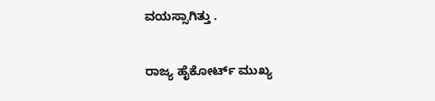ವಯಸ್ಸಾಗಿತ್ತು .

ರಾಜ್ಯ ಹೈಕೋರ್ಟ್‌ ಮುಖ್ಯ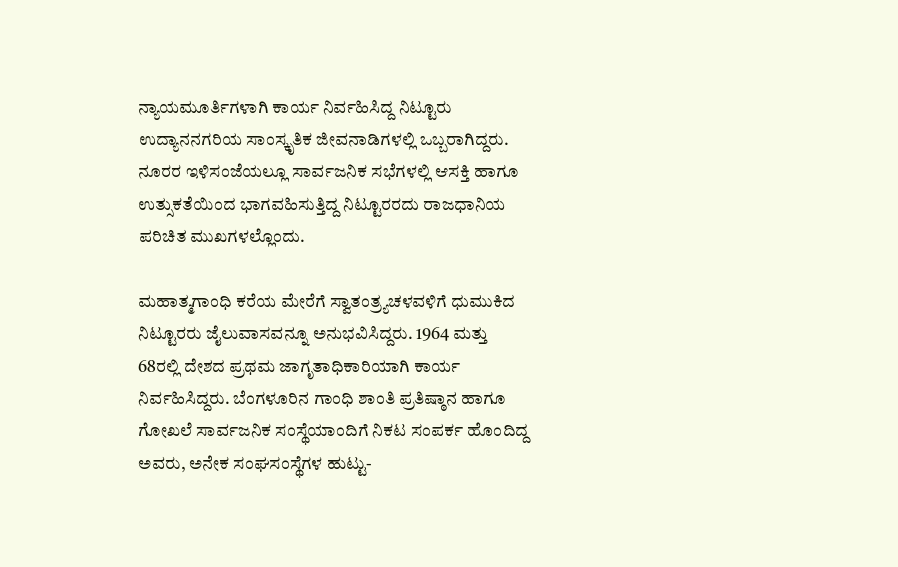ನ್ಯಾಯಮೂರ್ತಿಗಳಾಗಿ ಕಾರ್ಯ ನಿರ್ವಹಿಸಿದ್ದ ನಿಟ್ಟೂರು ಉದ್ಯಾನನಗರಿಯ ಸಾಂಸ್ಕೃತಿಕ ಜೀವನಾಡಿಗಳಲ್ಲಿ ಒಬ್ಬರಾಗಿದ್ದರು. ನೂರರ ಇಳಿಸಂಜೆಯಲ್ಲೂ ಸಾರ್ವಜನಿಕ ಸಭೆಗಳಲ್ಲಿ ಆಸಕ್ತಿ ಹಾಗೂ ಉತ್ಸುಕತೆಯಿಂದ ಭಾಗವಹಿಸುತ್ತಿದ್ದ ನಿಟ್ಟೂರರದು ರಾಜಧಾನಿಯ ಪರಿಚಿತ ಮುಖಗಳಲ್ಲೊಂದು.

ಮಹಾತ್ಮಗಾಂಧಿ ಕರೆಯ ಮೇರೆಗೆ ಸ್ವಾತಂತ್ರ್ಯಚಳವಳಿಗೆ ಧುಮುಕಿದ ನಿಟ್ಟೂರರು ಜೈಲುವಾಸವನ್ನೂ ಅನುಭವಿಸಿದ್ದರು. 1964 ಮತ್ತು 68ರಲ್ಲಿ ದೇಶದ ಪ್ರಥಮ ಜಾಗೃತಾಧಿಕಾರಿಯಾಗಿ ಕಾರ್ಯ ನಿರ್ವಹಿಸಿದ್ದರು. ಬೆಂಗಳೂರಿನ ಗಾಂಧಿ ಶಾಂತಿ ಪ್ರತಿಷ್ಠಾನ ಹಾಗೂ ಗೋಖಲೆ ಸಾರ್ವಜನಿಕ ಸಂಸ್ಥೆಯಾಂದಿಗೆ ನಿಕಟ ಸಂಪರ್ಕ ಹೊಂದಿದ್ದ ಅವರು, ಅನೇಕ ಸಂಘಸಂಸ್ಥೆಗಳ ಹುಟ್ಟು-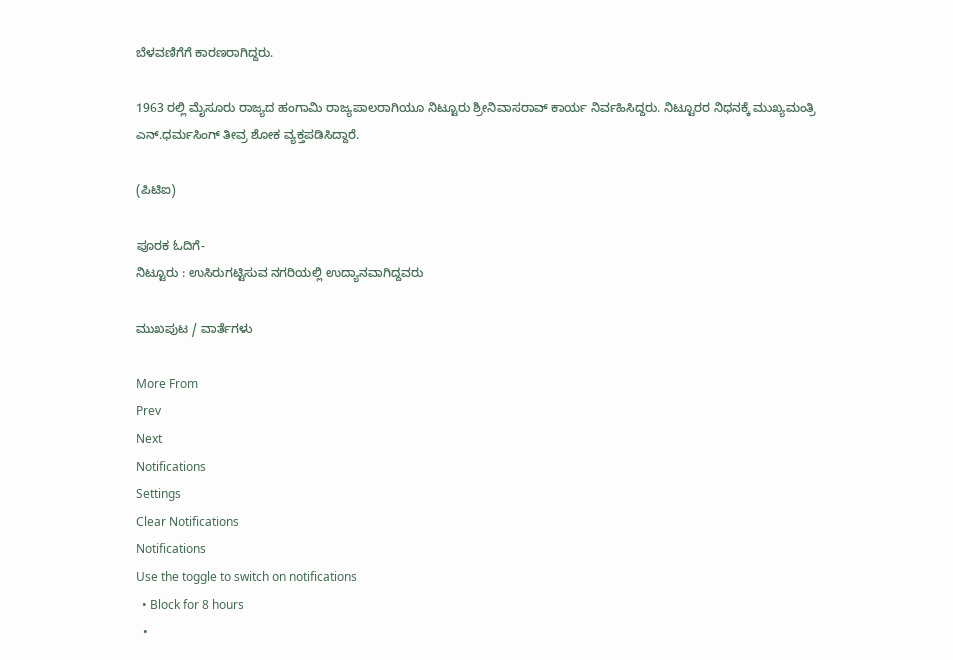ಬೆಳವಣಿಗೆಗೆ ಕಾರಣರಾಗಿದ್ದರು.

1963 ರಲ್ಲಿ ಮೈಸೂರು ರಾಜ್ಯದ ಹಂಗಾಮಿ ರಾಜ್ಯಪಾಲರಾಗಿಯೂ ನಿಟ್ಟೂರು ಶ್ರೀನಿವಾಸರಾವ್‌ ಕಾರ್ಯ ನಿರ್ವಹಿಸಿದ್ದರು. ನಿಟ್ಟೂರರ ನಿಧನಕ್ಕೆ ಮುಖ್ಯಮಂತ್ರಿ ಎನ್‌.ಧರ್ಮಸಿಂಗ್‌ ತೀವ್ರ ಶೋಕ ವ್ಯಕ್ತಪಡಿಸಿದ್ದಾರೆ.

(ಪಿಟಿಐ)

ಪೂರಕ ಓದಿಗೆ-
ನಿಟ್ಟೂರು : ಉಸಿರುಗಟ್ಟಿಸುವ ನಗರಿಯಲ್ಲಿ ಉದ್ಯಾನವಾಗಿದ್ದವರು

ಮುಖಪುಟ / ವಾರ್ತೆಗಳು

More From
Prev
Next
Notifications
Settings
Clear Notifications
Notifications
Use the toggle to switch on notifications
  • Block for 8 hours
  •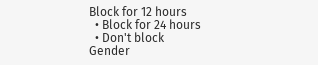Block for 12 hours
  • Block for 24 hours
  • Don't block
Gender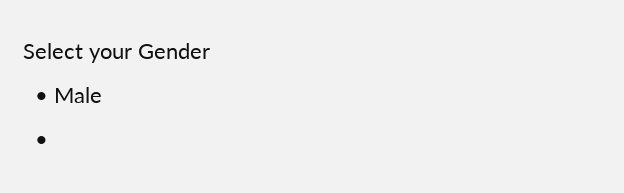Select your Gender
  • Male
  •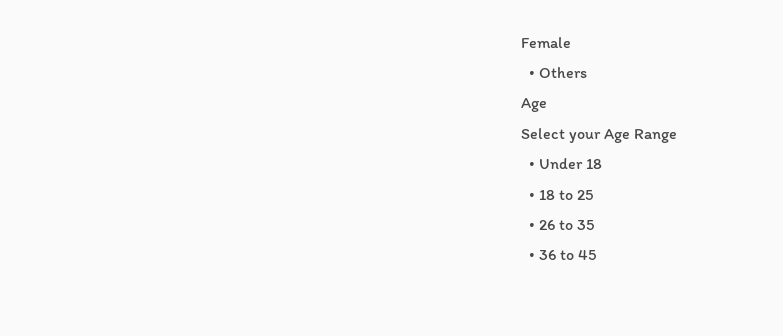Female
  • Others
Age
Select your Age Range
  • Under 18
  • 18 to 25
  • 26 to 35
  • 36 to 45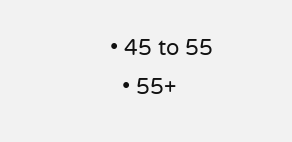• 45 to 55
  • 55+